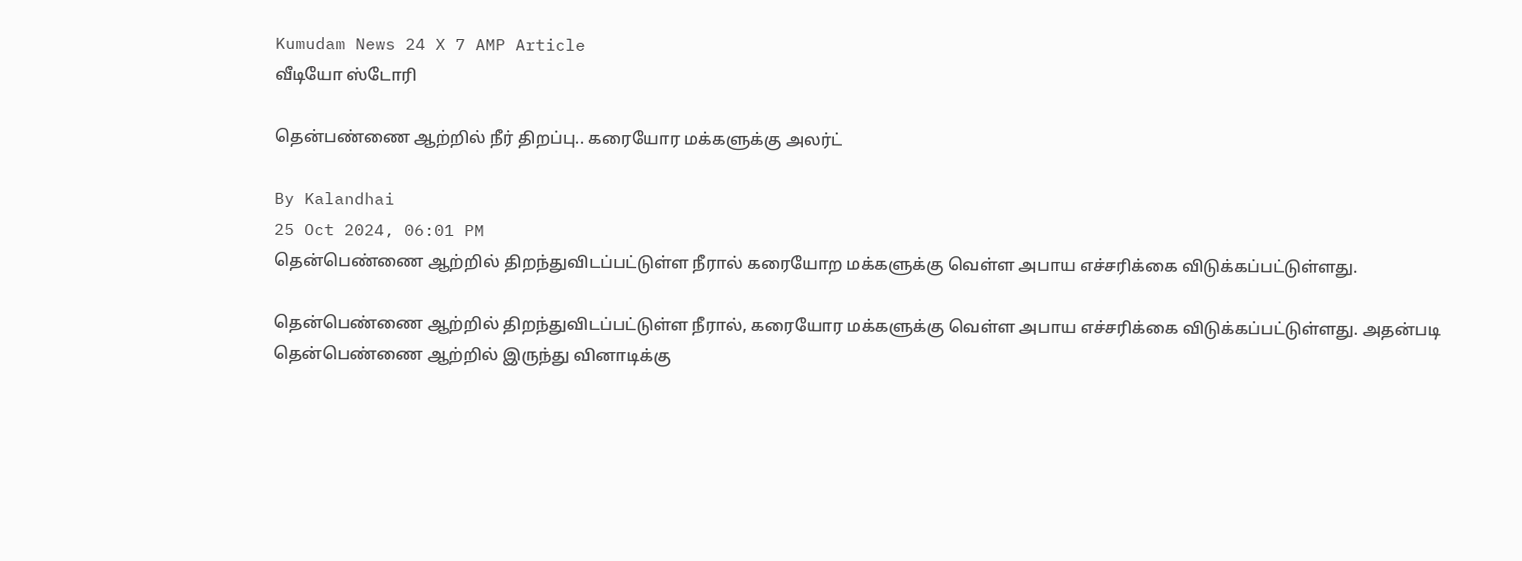Kumudam News 24 X 7 AMP Article
வீடியோ ஸ்டோரி

தென்பண்ணை ஆற்றில் நீர் திறப்பு.. கரையோர மக்களுக்கு அலர்ட்

By Kalandhai
25 Oct 2024, 06:01 PM
தென்பெண்ணை ஆற்றில் திறந்துவிடப்பட்டுள்ள நீரால் கரையோற மக்களுக்கு வெள்ள அபாய எச்சரிக்கை விடுக்கப்பட்டுள்ளது.

தென்பெண்ணை ஆற்றில் திறந்துவிடப்பட்டுள்ள நீரால், கரையோர மக்களுக்கு வெள்ள அபாய எச்சரிக்கை விடுக்கப்பட்டுள்ளது. அதன்படி தென்பெண்ணை ஆற்றில் இருந்து வினாடிக்கு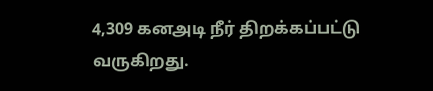4,309 கனஅடி நீர் திறக்கப்பட்டு வருகிறது.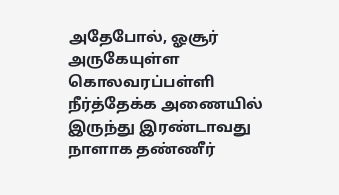அதேபோல், ஓசூர் அருகேயுள்ள கொலவரப்பள்ளி நீர்த்தேக்க அணையில் இருந்து இரண்டாவது நாளாக தண்ணீர்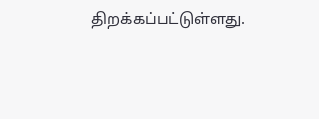திறக்கப்பட்டுள்ளது.